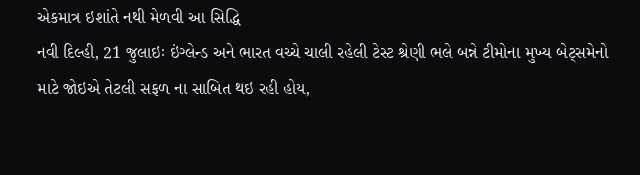એકમાત્ર ઇશાંતે નથી મેળવી આ સિદ્ધિ
નવી દિલ્હી, 21 જુલાઇઃ ઇંગ્લેન્ડ અને ભારત વચ્ચે ચાલી રહેલી ટેસ્ટ શ્રેણી ભલે બન્ને ટીમોના મુખ્ય બેટ્સમેનો માટે જોઇએ તેટલી સફળ ના સાબિત થઇ રહી હોય,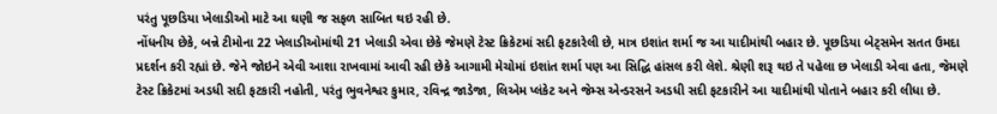પરંતુ પૂછડિયા ખેલાડીઓ માટે આ ઘણી જ સફળ સાબિત થઇ રહી છે.
નોંધનીય છેકે, બન્ને ટીમોના 22 ખેલાડીઓમાંથી 21 ખેલાડી એવા છેકે જેમણે ટેસ્ટ ક્રિકેટમાં સદી ફટકારેલી છે, માત્ર ઇશાંત શર્મા જ આ યાદીમાંથી બહાર છે. પૂછડિયા બેટ્સમેન સતત ઉમદા પ્રદર્શન કરી રહ્યાં છે. જેને જોઇને એવી આશા રાખવામાં આવી રહી છેકે આગામી મેચોમાં ઇશાંત શર્મા પણ આ સિદ્ધિ હાંસલ કરી લેશે. શ્રેણી શરૂ થઇ તે પહેલા છ ખેલાડી એવા હતા, જેમણે ટેસ્ટ ક્રિકેટમાં અડધી સદી ફટકારી નહોતી, પરંતુ ભુવનેશ્વર કુમાર, રવિન્દ્ર જાડેજા, લિએમ પ્લંકેટ અને જેમ્સ એન્ડરસને અડધી સદી ફટકારીને આ યાદીમાંથી પોતાને બહાર કરી લીધા છે.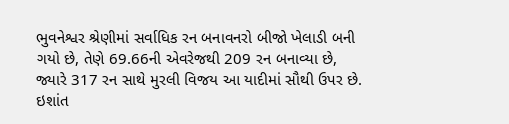ભુવનેશ્વર શ્રેણીમાં સર્વાધિક રન બનાવનરો બીજો ખેલાડી બની ગયો છે, તેણે 69.66ની એવરેજથી 209 રન બનાવ્યા છે, જ્યારે 317 રન સાથે મુરલી વિજય આ યાદીમાં સૌથી ઉપર છે. ઇશાંત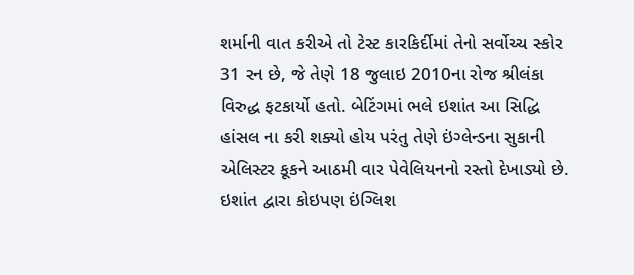શર્માની વાત કરીએ તો ટેસ્ટ કારકિર્દીમાં તેનો સર્વોચ્ચ સ્કોર 31 રન છે, જે તેણે 18 જુલાઇ 2010ના રોજ શ્રીલંકા વિરુદ્ધ ફટકાર્યો હતો. બેટિંગમાં ભલે ઇશાંત આ સિદ્ધિ હાંસલ ના કરી શક્યો હોય પરંતુ તેણે ઇંગ્લેન્ડના સુકાની એલિસ્ટર કૂકને આઠમી વાર પેવેલિયનનો રસ્તો દેખાડ્યો છે. ઇશાંત દ્વારા કોઇપણ ઇંગ્લિશ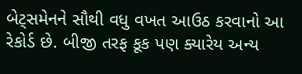બેટ્સમેનને સૌથી વધુ વખત આઉઠ કરવાનો આ રેકોર્ડ છે. બીજી તરફ કૂક પણ ક્યારેય અન્ય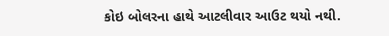કોઇ બોલરના હાથે આટલીવાર આઉટ થયો નથી.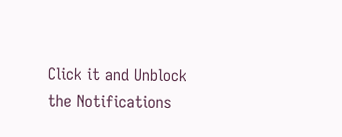Click it and Unblock the Notifications